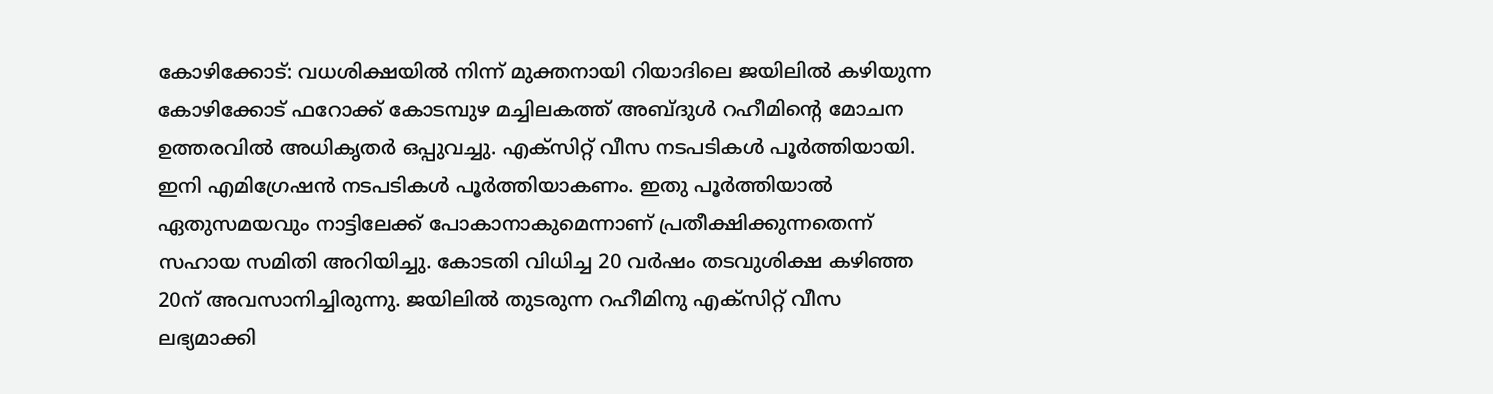കോഴിക്കോട്: വധശിക്ഷയിൽ നിന്ന് മുക്തനായി റിയാദിലെ ജയിലിൽ കഴിയുന്ന കോഴിക്കോട് ഫറോക്ക് കോടമ്പുഴ മച്ചിലകത്ത് അബ്ദുൾ റഹീമിന്റെ മോചന ഉത്തരവിൽ അധികൃതർ ഒപ്പുവച്ചു. എക്സിറ്റ് വീസ നടപടികൾ പൂർത്തിയായി. ഇനി എമിഗ്രേഷൻ നടപടികൾ പൂർത്തിയാകണം. ഇതു പൂർത്തിയാൽ ഏതുസമയവും നാട്ടിലേക്ക് പോകാനാകുമെന്നാണ് പ്രതീക്ഷിക്കുന്നതെന്ന് സഹായ സമിതി അറിയിച്ചു. കോടതി വിധിച്ച 20 വർഷം തടവുശിക്ഷ കഴിഞ്ഞ 20ന് അവസാനിച്ചിരുന്നു. ജയിലിൽ തുടരുന്ന റഹീമിനു എക്സിറ്റ് വീസ ലഭ്യമാക്കി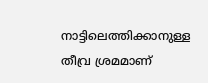നാട്ടിലെത്തിക്കാനുള്ള തീവ്ര ശ്രമമാണ്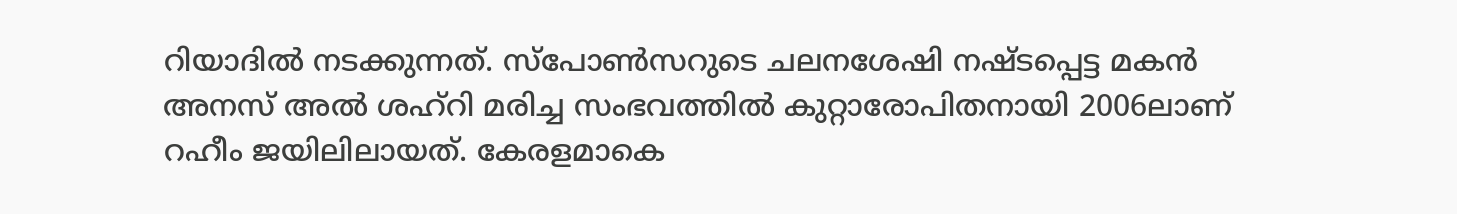റിയാദിൽ നടക്കുന്നത്. സ്പോൺസറുടെ ചലനശേഷി നഷ്ടപ്പെട്ട മകൻ അനസ് അൽ ശഹ്റി മരിച്ച സംഭവത്തിൽ കുറ്റാരോപിതനായി 2006ലാണ് റഹീം ജയിലിലായത്. കേരളമാകെ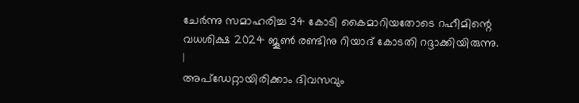ചേർന്നു സമാഹരിച്ച 34 കോടി കൈമാറിയതോടെ റഹീമിന്റെ വധശിക്ഷ 2024 ജൂൺ രണ്ടിനു റിയാദ് കോടതി റദ്ദാക്കിയിരുന്നു.
|
അപ്ഡേറ്റായിരിക്കാം ദിവസവും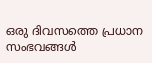ഒരു ദിവസത്തെ പ്രധാന സംഭവങ്ങൾ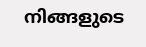നിങ്ങളുടെ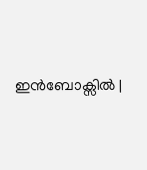ഇൻബോക്സിൽ |